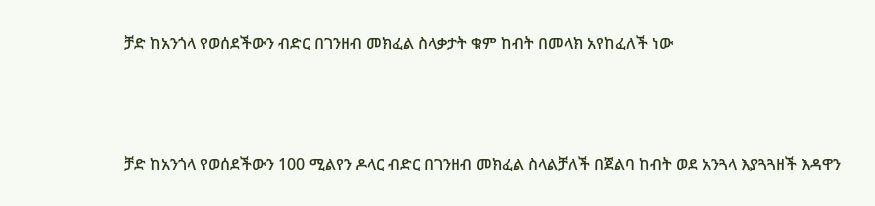ቻድ ከአንጎላ የወሰደችውን ብድር በገንዘብ መክፈል ስላቃታት ቁም ከብት በመላክ አየከፈለች ነው



ቻድ ከአንጎላ የወሰደችውን 100 ሚልየን ዶላር ብድር በገንዘብ መክፈል ስላልቻለች በጀልባ ከብት ወደ አንጓላ እያጓጓዘች እዳዋን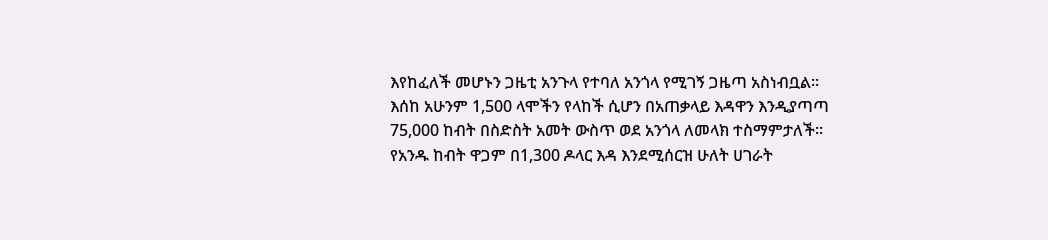እየከፈለች መሆኑን ጋዜቲ አንጉላ የተባለ አንጎላ የሚገኝ ጋዜጣ አስነብቧል።
እሰከ አሁንም 1,500 ላሞችን የላከች ሲሆን በአጠቃላይ እዳዋን እንዲያጣጣ 75,000 ከብት በስድስት አመት ውስጥ ወደ አንጎላ ለመላክ ተስማምታለች።
የአንዱ ከብት ዋጋም በ1,300 ዶላር እዳ እንደሚሰርዝ ሁለት ሀገራት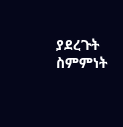ያደረጉት ስምምነት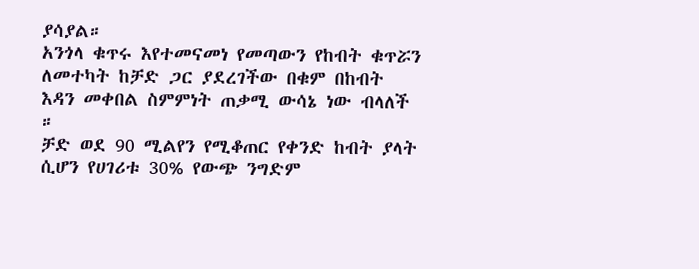ያሳያል።
አንጎላ ቁጥሩ እየተመናመነ የመጣውን የከብት ቁጥሯን ለመተካት ከቻድ ጋር ያደረገችው በቁም በከብት እዳን መቀበል ስምምነት ጠቃሚ ውሳኔ ነው ብላለች ።
ቻድ ወደ 90 ሚልየን የሚቆጠር የቀንድ ከብት ያላት ሲሆን የሀገሪቱ 30% የውጭ ንግድም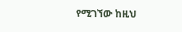የሚገኘው ከዚህ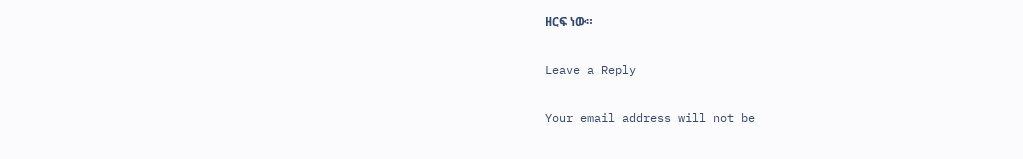ዘርፍ ነው።

Leave a Reply

Your email address will not be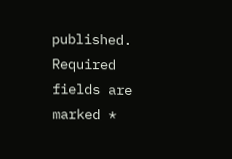published. Required fields are marked *